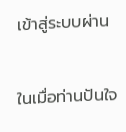เข้าสู่ระบบผ่าน

ในเมื่อท่านปันใจ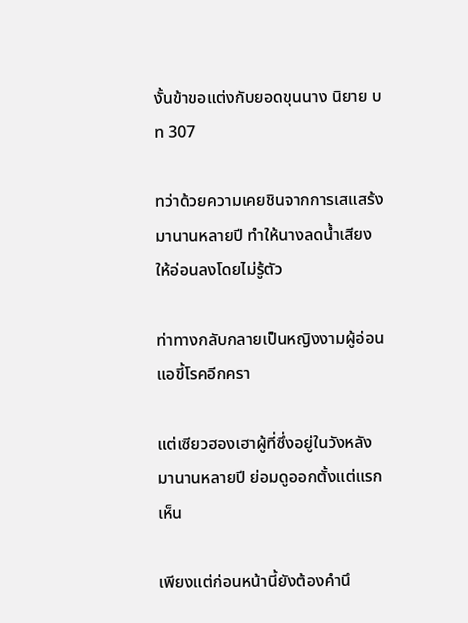งั้นข้าขอแต่งกับยอดขุนนาง นิยาย บท 307

ทว่าด้วยความเคยชินจากการเสแสร้งมานานหลายปี ทำให้นางลดน้ำเสียงให้อ่อนลงโดยไม่รู้ตัว

ท่าทางกลับกลายเป็นหญิงงามผู้อ่อนแอขี้โรคอีกครา

แต่เซียวฮองเฮาผู้ที่ซึ่งอยู่ในวังหลังมานานหลายปี ย่อมดูออกตั้งแต่แรกเห็น

เพียงแต่ก่อนหน้านี้ยังต้องคำนึ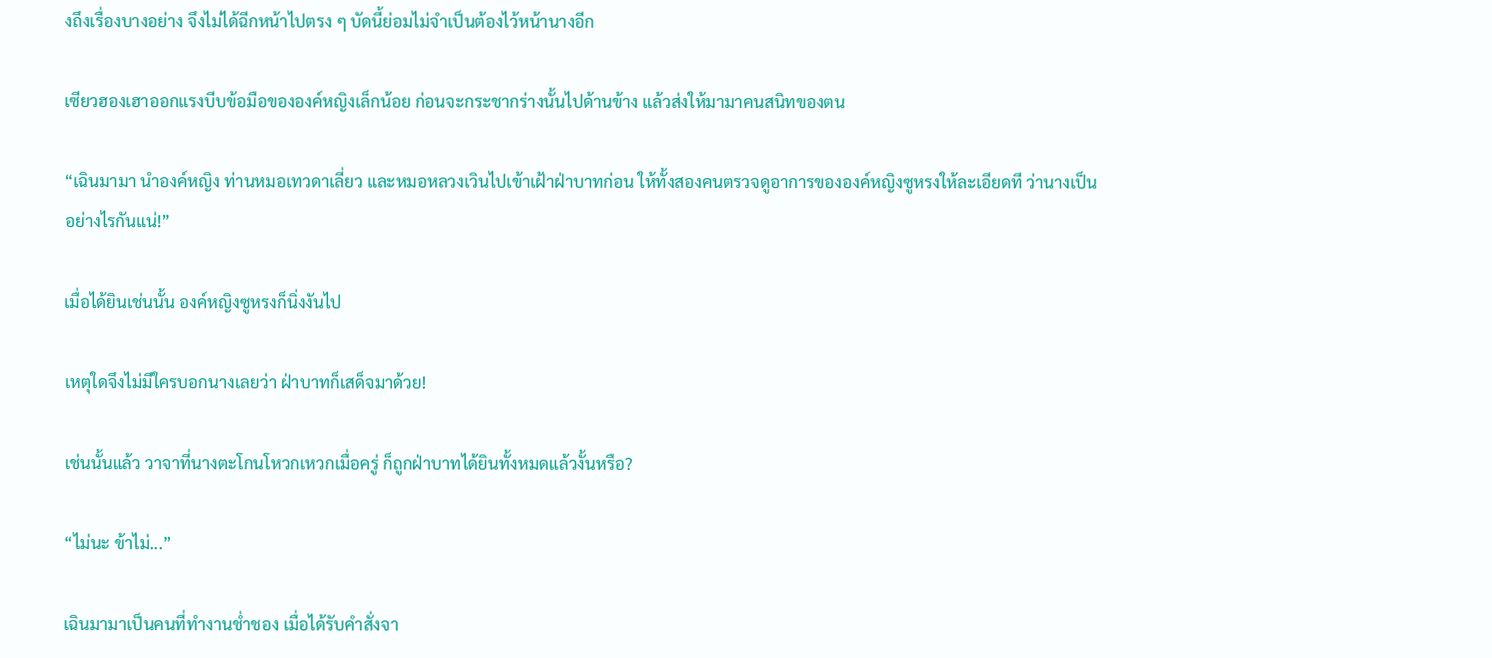งถึงเรื่องบางอย่าง จึงไม่ได้ฉีกหน้าไปตรง ๆ บัดนี้ย่อมไม่จำเป็นต้องไว้หน้านางอีก

เซียวฮองเฮาออกแรงบีบข้อมือขององค์หญิงเล็กน้อย ก่อนจะกระชากร่างนั้นไปด้านข้าง แล้วส่งให้มามาคนสนิทของตน

“เฉินมามา นำองค์หญิง ท่านหมอเทวดาเลี่ยว และหมอหลวงเวินไปเข้าเฝ้าฝ่าบาทก่อน ให้ทั้งสองคนตรวจดูอาการขององค์หญิงซูหรงให้ละเอียดที ว่านางเป็นอย่างไรกันแน่!”

เมื่อได้ยินเช่นนั้น องค์หญิงซูหรงก็นิ่งงันไป

เหตุใดจึงไม่มีใครบอกนางเลยว่า ฝ่าบาทก็เสด็จมาด้วย!

เช่นนั้นแล้ว วาจาที่นางตะโกนโหวกเหวกเมื่อครู่ ก็ถูกฝ่าบาทได้ยินทั้งหมดแล้วงั้นหรือ?

“ไม่นะ ข้าไม่...”

เฉินมามาเป็นคนที่ทำงานช่ำชอง เมื่อได้รับคำสั่งจา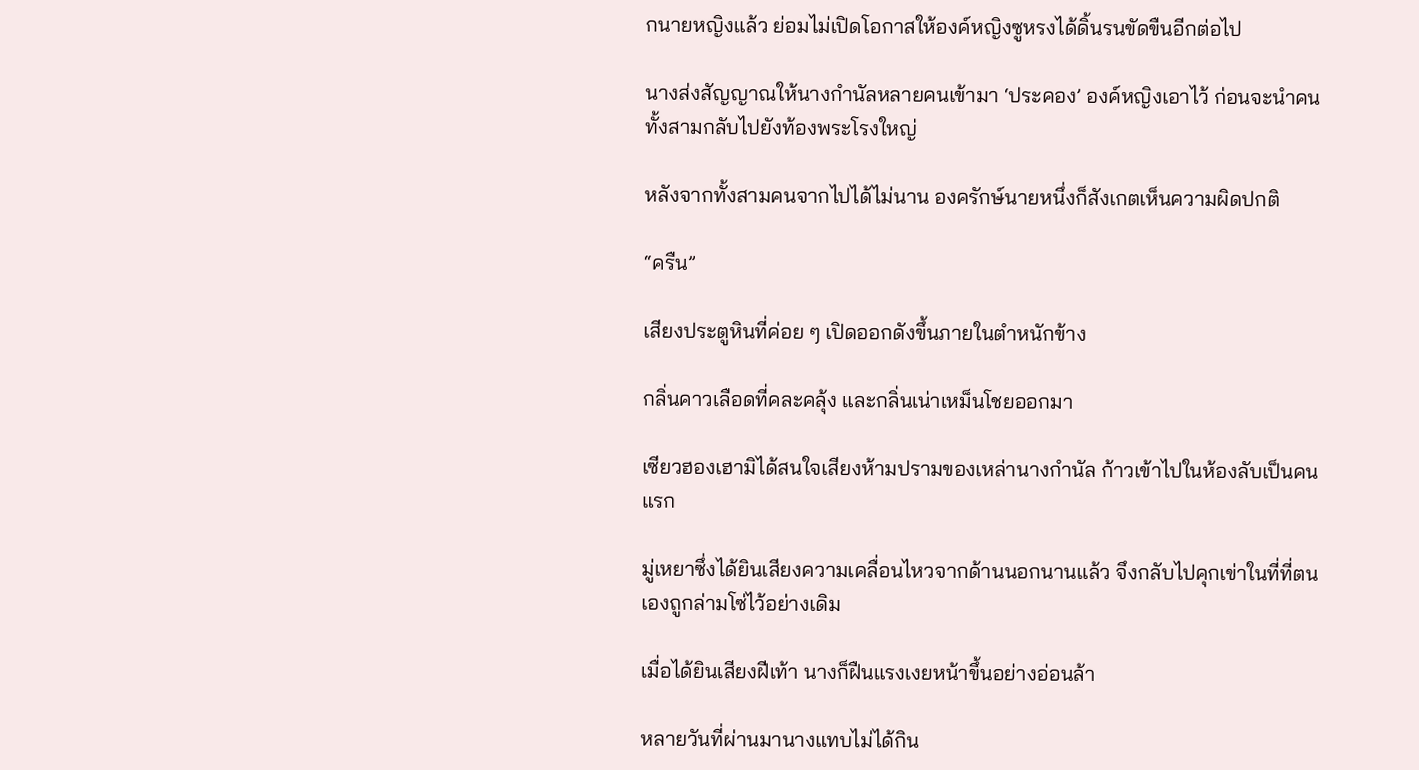กนายหญิงแล้ว ย่อมไม่เปิดโอกาสให้องค์หญิงซูหรงได้ดิ้นรนขัดขืนอีกต่อไป

นางส่งสัญญาณให้นางกำนัลหลายคนเข้ามา ‘ประคอง’ องค์หญิงเอาไว้ ก่อนจะนำคนทั้งสามกลับไปยังท้องพระโรงใหญ่

หลังจากทั้งสามคนจากไปได้ไม่นาน องครักษ์นายหนึ่งก็สังเกตเห็นความผิดปกติ

“ครืน”

เสียงประตูหินที่ค่อย ๆ เปิดออกดังขึ้นภายในตำหนักข้าง

กลิ่นคาวเลือดที่คละคลุ้ง และกลิ่นเน่าเหม็นโชยออกมา

เซียวฮองเฮามิได้สนใจเสียงห้ามปรามของเหล่านางกำนัล ก้าวเข้าไปในห้องลับเป็นคนแรก

มู่เหยาซึ่งได้ยินเสียงความเคลื่อนไหวจากด้านนอกนานแล้ว จึงกลับไปคุกเข่าในที่ที่ตนเองถูกล่ามโซ่ไว้อย่างเดิม

เมื่อได้ยินเสียงฝีเท้า นางก็ฝืนแรงเงยหน้าขึ้นอย่างอ่อนล้า

หลายวันที่ผ่านมานางแทบไม่ได้กิน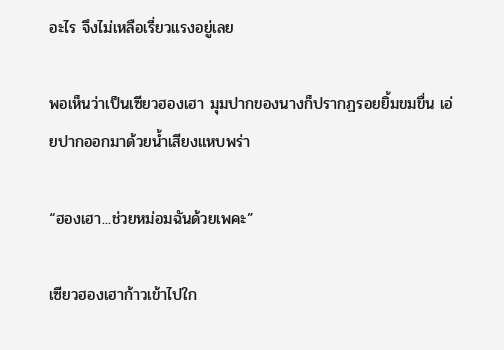อะไร จึงไม่เหลือเรี่ยวแรงอยู่เลย

พอเห็นว่าเป็นเซียวฮองเฮา มุมปากของนางก็ปรากฏรอยยิ้มขมขื่น เอ่ยปากออกมาด้วยน้ำเสียงแหบพร่า

“ฮองเฮา...ช่วยหม่อมฉันด้วยเพคะ”

เซียวฮองเฮาก้าวเข้าไปใก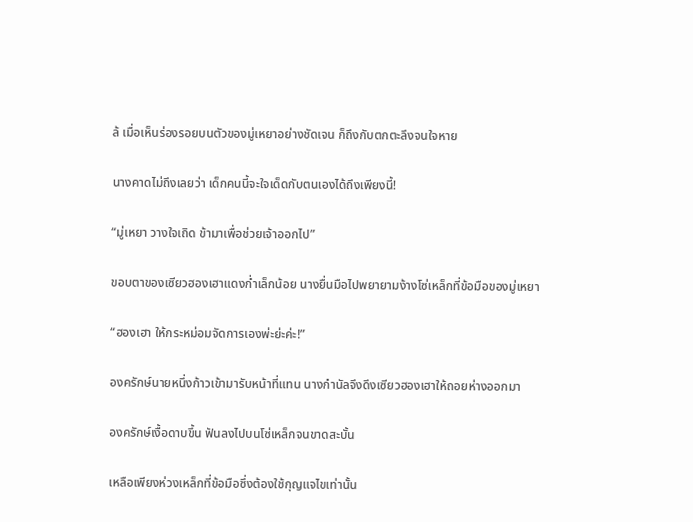ล้ เมื่อเห็นร่องรอยบนตัวของมู่เหยาอย่างชัดเจน ก็ถึงกับตกตะลึงจนใจหาย

นางคาดไม่ถึงเลยว่า เด็กคนนี้จะใจเด็ดกับตนเองได้ถึงเพียงนี้!

“มู่เหยา วางใจเถิด ข้ามาเพื่อช่วยเจ้าออกไป”

ขอบตาของเซียวฮองเฮาแดงก่ำเล็กน้อย นางยื่นมือไปพยายามง้างโซ่เหล็กที่ข้อมือของมู่เหยา

“ฮองเฮา ให้กระหม่อมจัดการเองพ่ะย่ะค่ะ!”

องครักษ์นายหนึ่งก้าวเข้ามารับหน้าที่แทน นางกำนัลจึงดึงเซียวฮองเฮาให้ถอยห่างออกมา

องครักษ์เงื้อดาบขึ้น ฟันลงไปบนโซ่เหล็กจนขาดสะบั้น

เหลือเพียงห่วงเหล็กที่ข้อมือซึ่งต้องใช้กุญแจไขเท่านั้น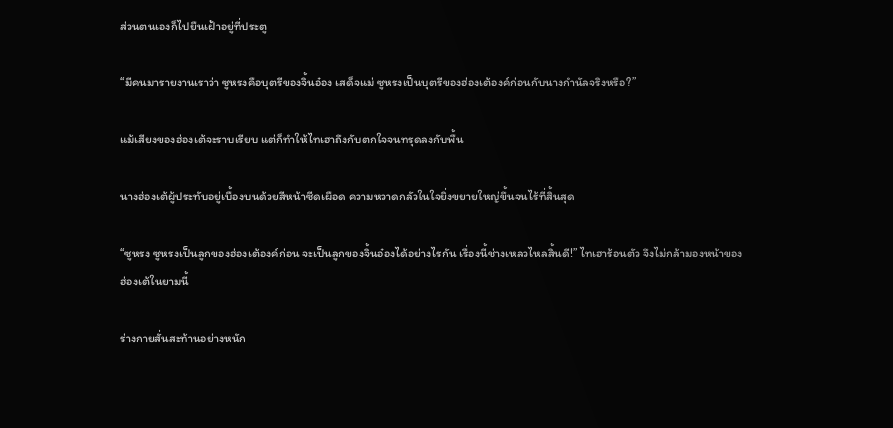ส่วนตนเองก็ไปยืนเฝ้าอยู่ที่ประตู

“มีคนมารายงานเราว่า ซูหรงคือบุตรีของจิ้นอ๋อง เสด็จแม่ ซูหรงเป็นบุตรีของฮ่องเต้องค์ก่อนกับนางกำนัลจริงหรือ?”

แม้เสียงของฮ่องเต้จะราบเรียบ แต่ก็ทำให้ไทเฮาถึงกับตกใจจนทรุดลงกับพื้น

นางฮ่องเต้ผู้ประทับอยู่เบื้องบนด้วยสีหน้าซีดเผือด ความหวาดกลัวในใจยิ่งขยายใหญ่ขึ้นจนไร้ที่สิ้นสุด

“ซูหรง ซูหรงเป็นลูกของฮ่องเต้องค์ก่อน จะเป็นลูกของจิ้นอ๋องได้อย่างไรกัน เรื่องนี้ช่างเหลวไหลสิ้นดี!” ไทเฮาร้อนตัว จึงไม่กล้ามองหน้าของฮ่องเต้ในยามนี้

ร่างกายสั่นสะท้านอย่างหนัก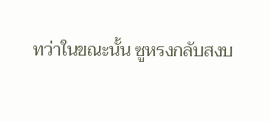ทว่าในขณะนั้น ซูหรงกลับสงบ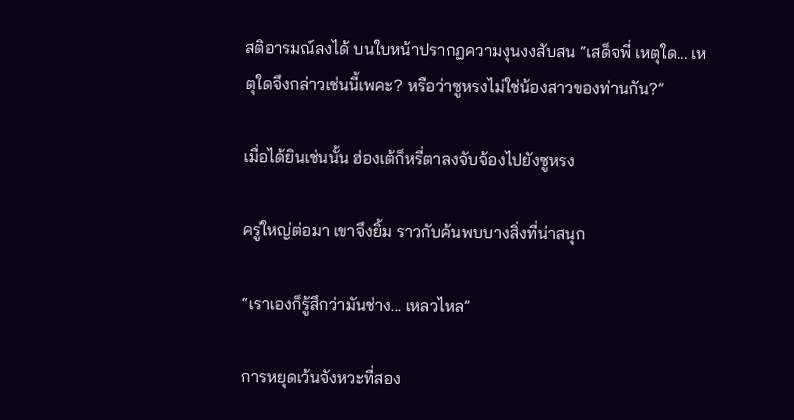สติอารมณ์ลงได้ บนใบหน้าปรากฏความงุนงงสับสน “เสด็จพี่ เหตุใด... เหตุใดจึงกล่าวเช่นนี้เพคะ? หรือว่าซูหรงไม่ใช่น้องสาวของท่านกัน?”

เมื่อได้ยินเช่นนั้น ฮ่องเต้ก็หรี่ตาลงจับจ้องไปยังซูหรง

ครู่ใหญ่ต่อมา เขาจึงยิ้ม ราวกับค้นพบบางสิ่งที่น่าสนุก

“เราเองก็รู้สึกว่ามันช่าง... เหลวไหล”

การหยุดเว้นจังหวะที่สอง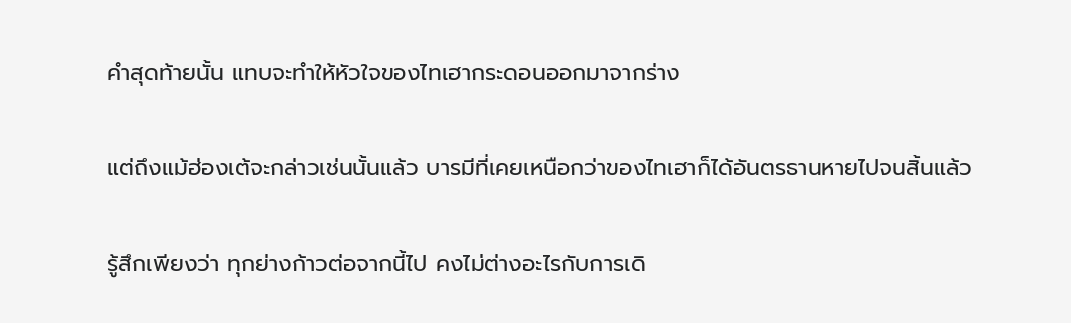คำสุดท้ายนั้น แทบจะทำให้หัวใจของไทเฮากระดอนออกมาจากร่าง

แต่ถึงแม้ฮ่องเต้จะกล่าวเช่นนั้นแล้ว บารมีที่เคยเหนือกว่าของไทเฮาก็ได้อันตรธานหายไปจนสิ้นแล้ว

รู้สึกเพียงว่า ทุกย่างก้าวต่อจากนี้ไป คงไม่ต่างอะไรกับการเดิ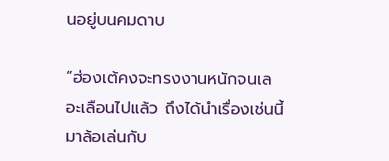นอยู่บนคมดาบ

“ฮ่องเต้คงจะทรงงานหนักจนเลอะเลือนไปแล้ว ถึงได้นำเรื่องเช่นนี้มาล้อเล่นกับ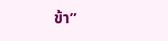ข้า”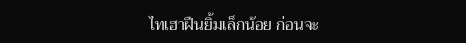ไทเฮาฝืนยิ้มเล็กน้อย ก่อนจะ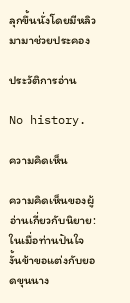ลุกขึ้นนั่งโดยมีหลิวมามาช่วยประคอง

ประวัติการอ่าน

No history.

ความคิดเห็น

ความคิดเห็นของผู้อ่านเกี่ยวกับนิยาย: ในเมื่อท่านปันใจ งั้นข้าขอแต่งกับยอดขุนนาง